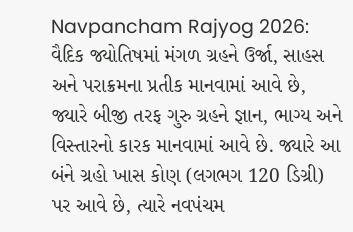Navpancham Rajyog 2026: વૈદિક જ્યોતિષમાં મંગળ ગ્રહને ઉર્જા, સાહસ અને પરાક્રમના પ્રતીક માનવામાં આવે છે, જ્યારે બીજી તરફ ગુરુ ગ્રહને જ્ઞાન, ભાગ્ય અને વિસ્તારનો કારક માનવામાં આવે છે. જ્યારે આ બંને ગ્રહો ખાસ કોણ (લગભગ 120 ડિગ્રી) પર આવે છે, ત્યારે નવપંચમ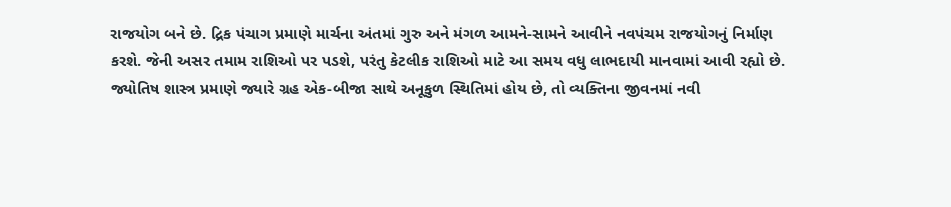રાજયોગ બને છે. દ્રિક પંચાગ પ્રમાણે માર્ચના અંતમાં ગુરુ અને મંગળ આમને-સામને આવીને નવપંચમ રાજયોગનું નિર્માણ કરશે. જેની અસર તમામ રાશિઓ પર પડશે, પરંતુ કેટલીક રાશિઓ માટે આ સમય વધુ લાભદાયી માનવામાં આવી રહ્યો છે. જ્યોતિષ શાસ્ત્ર પ્રમાણે જ્યારે ગ્રહ એક-બીજા સાથે અનૂકુળ સ્થિતિમાં હોય છે, તો વ્યક્તિના જીવનમાં નવી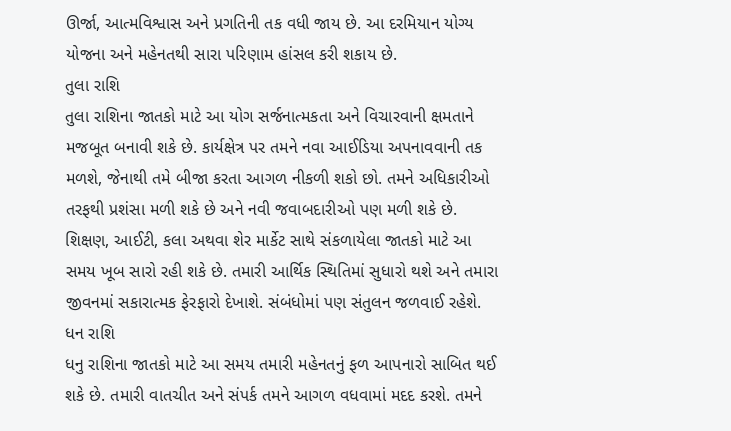ઊર્જા, આત્મવિશ્વાસ અને પ્રગતિની તક વધી જાય છે. આ દરમિયાન યોગ્ય યોજના અને મહેનતથી સારા પરિણામ હાંસલ કરી શકાય છે.
તુલા રાશિ
તુલા રાશિના જાતકો માટે આ યોગ સર્જનાત્મકતા અને વિચારવાની ક્ષમતાને મજબૂત બનાવી શકે છે. કાર્યક્ષેત્ર પર તમને નવા આઈડિયા અપનાવવાની તક મળશે, જેનાથી તમે બીજા કરતા આગળ નીકળી શકો છો. તમને અધિકારીઓ તરફથી પ્રશંસા મળી શકે છે અને નવી જવાબદારીઓ પણ મળી શકે છે. શિક્ષણ, આઈટી, કલા અથવા શેર માર્કેટ સાથે સંકળાયેલા જાતકો માટે આ સમય ખૂબ સારો રહી શકે છે. તમારી આર્થિક સ્થિતિમાં સુધારો થશે અને તમારા જીવનમાં સકારાત્મક ફેરફારો દેખાશે. સંબંધોમાં પણ સંતુલન જળવાઈ રહેશે.
ધન રાશિ
ધનુ રાશિના જાતકો માટે આ સમય તમારી મહેનતનું ફળ આપનારો સાબિત થઈ શકે છે. તમારી વાતચીત અને સંપર્ક તમને આગળ વધવામાં મદદ કરશે. તમને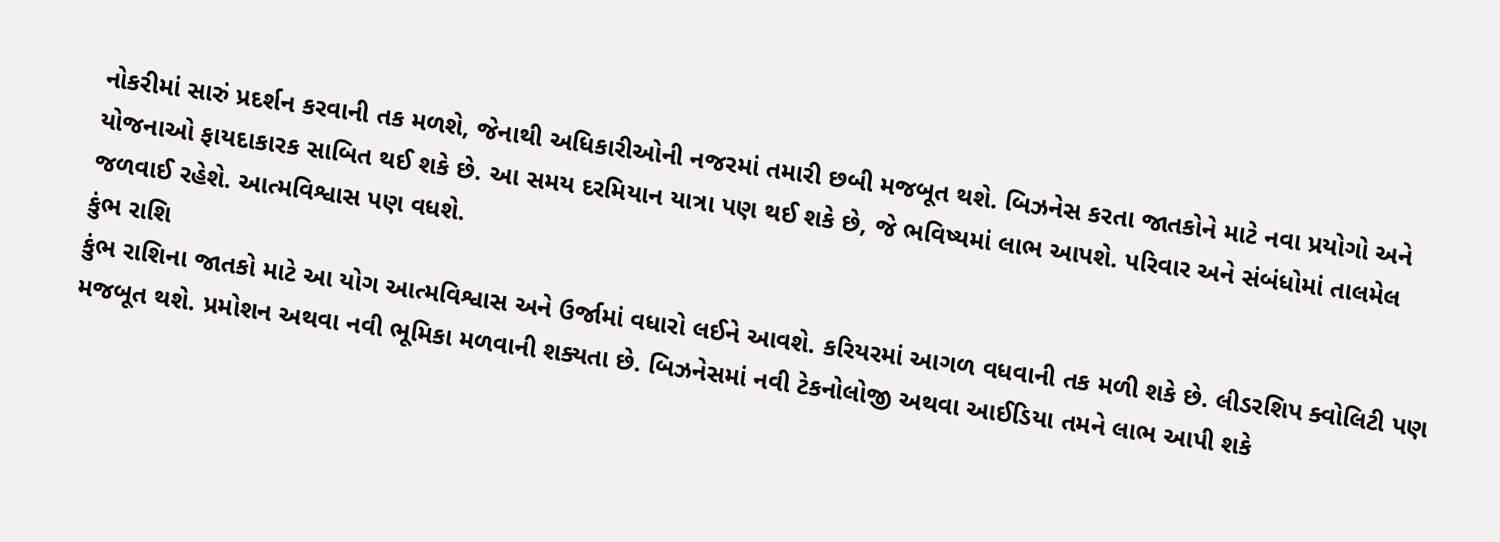નોકરીમાં સારું પ્રદર્શન કરવાની તક મળશે, જેનાથી અધિકારીઓની નજરમાં તમારી છબી મજબૂત થશે. બિઝનેસ કરતા જાતકોને માટે નવા પ્રયોગો અને યોજનાઓ ફાયદાકારક સાબિત થઈ શકે છે. આ સમય દરમિયાન યાત્રા પણ થઈ શકે છે, જે ભવિષ્યમાં લાભ આપશે. પરિવાર અને સંબંધોમાં તાલમેલ જળવાઈ રહેશે. આત્મવિશ્વાસ પણ વધશે.
કુંભ રાશિ
કુંભ રાશિના જાતકો માટે આ યોગ આત્મવિશ્વાસ અને ઉર્જામાં વધારો લઈને આવશે. કરિયરમાં આગળ વધવાની તક મળી શકે છે. લીડરશિપ ક્વોલિટી પણ મજબૂત થશે. પ્રમોશન અથવા નવી ભૂમિકા મળવાની શક્યતા છે. બિઝનેસમાં નવી ટેકનોલોજી અથવા આઈડિયા તમને લાભ આપી શકે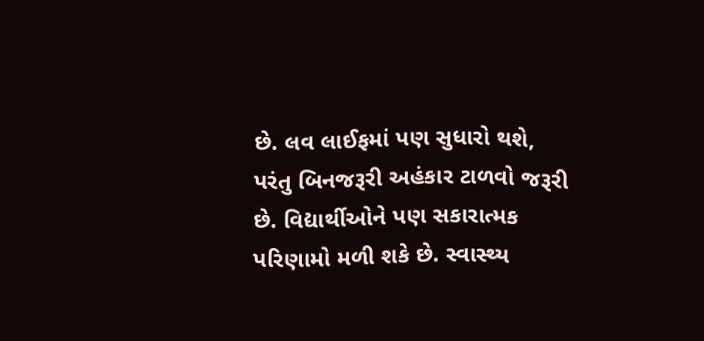છે. લવ લાઈફમાં પણ સુધારો થશે, પરંતુ બિનજરૂરી અહંકાર ટાળવો જરૂરી છે. વિદ્યાર્થીઓને પણ સકારાત્મક પરિણામો મળી શકે છે. સ્વાસ્થ્ય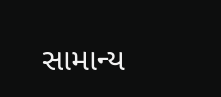સામાન્ય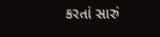કરતાં સારું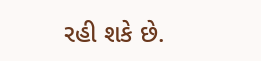રહી શકે છે.